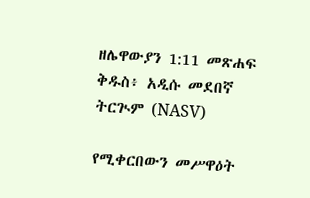ዘሌዋውያን 1:11 መጽሐፍ ቅዱስ፥ አዲሱ መደበኛ ትርጒም (NASV)

የሚቀርበውን መሥዋዕት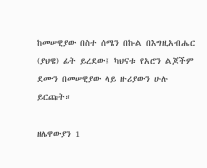ከመሠዊያው በስተ ሰሜን በኩል በእግዚአብሔር (ያህዌ) ፊት ይረደው፤ ካህናቱ የአሮን ልጆችም ደሙን በመሠዊያው ላይ ዙሪያውን ሁሉ ይርጩት።

ዘሌዋውያን 1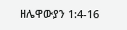ዘሌዋውያን 1:4-16